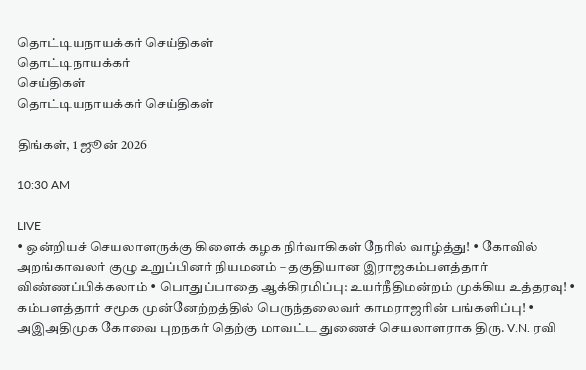தொட்டியநாயக்கர் செய்திகள்
தொட்டிநாயக்கர்
செய்திகள்
தொட்டியநாயக்கர் செய்திகள்

திங்கள், 1 ஜூன் 2026

10:30 AM

LIVE
• ஒன்றியச் செயலாளருக்கு கிளைக் கழக நிர்வாகிகள் நேரில் வாழ்த்து! • கோவில் அறங்காவலர் குழு உறுப்பினர் நியமனம் – தகுதியான இராஜகம்பளத்தார் விண்ணப்பிக்கலாம் • பொதுப்பாதை ஆக்கிரமிப்பு: உயர்நீதிமன்றம் முக்கிய உத்தரவு! • கம்பளத்தார் சமூக முன்னேற்றத்தில் பெருந்தலைவர் காமராஜரின் பங்களிப்பு! • அஇஅதிமுக கோவை புறநகர் தெற்கு மாவட்ட துணைச் செயலாளராக திரு. V.N. ரவி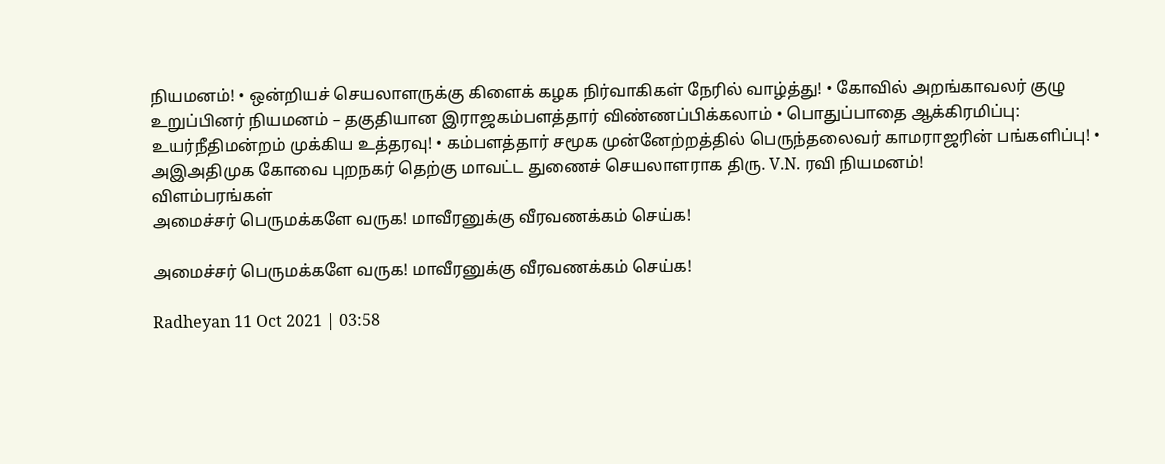நியமனம்! • ஒன்றியச் செயலாளருக்கு கிளைக் கழக நிர்வாகிகள் நேரில் வாழ்த்து! • கோவில் அறங்காவலர் குழு உறுப்பினர் நியமனம் – தகுதியான இராஜகம்பளத்தார் விண்ணப்பிக்கலாம் • பொதுப்பாதை ஆக்கிரமிப்பு: உயர்நீதிமன்றம் முக்கிய உத்தரவு! • கம்பளத்தார் சமூக முன்னேற்றத்தில் பெருந்தலைவர் காமராஜரின் பங்களிப்பு! • அஇஅதிமுக கோவை புறநகர் தெற்கு மாவட்ட துணைச் செயலாளராக திரு. V.N. ரவி நியமனம்!
விளம்பரங்கள்
அமைச்சர் பெருமக்களே வருக! மாவீரனுக்கு வீரவணக்கம் செய்க!

அமைச்சர் பெருமக்களே வருக! மாவீரனுக்கு வீரவணக்கம் செய்க!

Radheyan 11 Oct 2021 | 03:58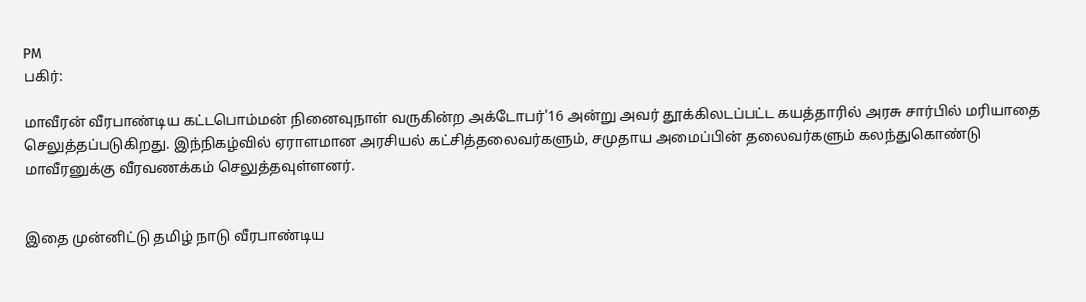PM
பகிர்:

மாவீரன் வீரபாண்டிய கட்டபொம்மன் நினைவுநாள் வருகின்ற அக்டோபர்'16 அன்று அவர் தூக்கிலடப்பட்ட கயத்தாரில் அரசு சார்பில் மரியாதை செலுத்தப்படுகிறது. இந்நிகழ்வில் ஏராளமான அரசியல் கட்சித்தலைவர்களும், சமுதாய அமைப்பின் தலைவர்களும் கலந்துகொண்டு மாவீரனுக்கு வீரவணக்கம் செலுத்தவுள்ளனர்.


இதை முன்னிட்டு தமிழ் நாடு வீரபாண்டிய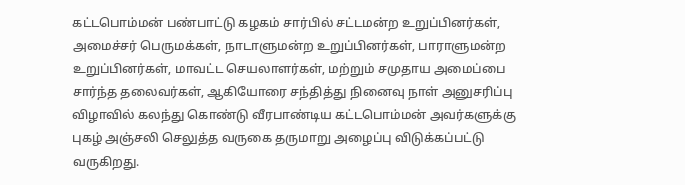கட்டபொம்மன் பண்பாட்டு கழகம் சார்பில் சட்டமன்ற உறுப்பினர்கள், அமைச்சர் பெருமக்கள், நாடாளுமன்ற உறுப்பினர்கள், பாராளுமன்ற உறுப்பினர்கள், மாவட்ட செயலாளர்கள், மற்றும் சமுதாய அமைப்பை சார்ந்த தலைவர்கள், ஆகியோரை சந்தித்து நினைவு நாள் அனுசரிப்பு விழாவில் கலந்து கொண்டு வீரபாண்டிய கட்டபொம்மன் அவர்களுக்கு புகழ் அஞ்சலி செலுத்த வருகை தருமாறு அழைப்பு விடுக்கப்பட்டு வருகிறது.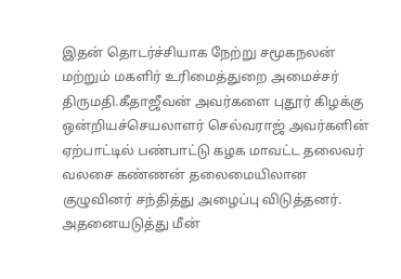இதன் தொடர்ச்சியாக நேற்று சமூகநலன் மற்றும் மகளிர் உரிமைத்துறை அமைச்சர் திருமதி.கீதாஜீவன் அவர்களை புதூர் கிழக்கு ஒன்றியச்செயலாளர் செல்வராஜ் அவர்களின் ஏற்பாட்டில் பண்பாட்டு கழக மாவட்ட தலைவர் வலசை கண்ணன் தலைமையிலான குழுவினர் சந்தித்து அழைப்பு விடுத்தனர். அதனையடுத்து மீன்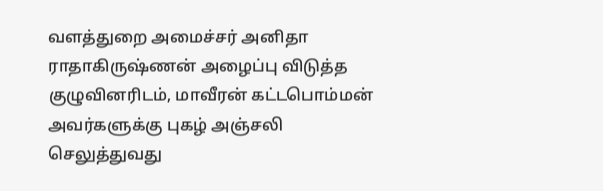வளத்துறை அமைச்சர் அனிதா ராதாகிருஷ்ணன் அழைப்பு விடுத்த குழுவினரிடம், மாவீரன் கட்டபொம்மன் அவர்களுக்கு புகழ் அஞ்சலி செலுத்துவது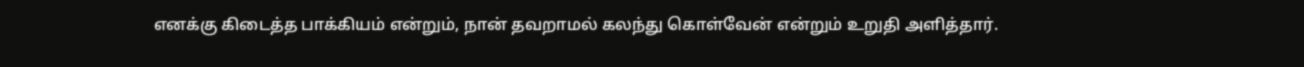எனக்கு கிடைத்த பாக்கியம் என்றும், நான் தவறாமல் கலந்து கொள்வேன் என்றும் உறுதி அளித்தார்.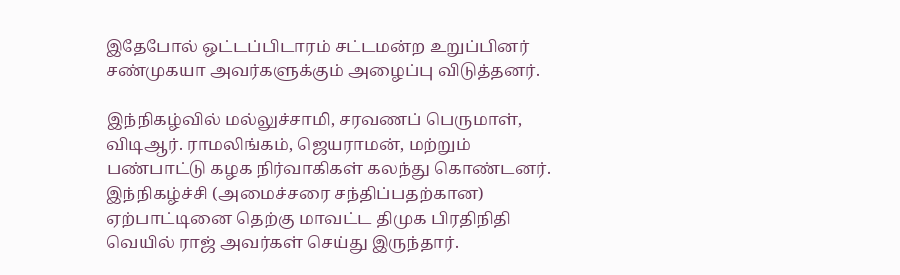இதேபோல் ஒட்டப்பிடாரம் சட்டமன்ற உறுப்பினர் சண்முகயா அவர்களுக்கும் அழைப்பு விடுத்தனர்.

இந்நிகழ்வில் மல்லுச்சாமி, சரவணப் பெருமாள், விடிஆர். ராமலிங்கம், ஜெயராமன், மற்றும் பண்பாட்டு கழக நிர்வாகிகள் கலந்து கொண்டனர். இந்நிகழ்ச்சி (அமைச்சரை சந்திப்பதற்கான) ஏற்பாட்டினை தெற்கு மாவட்ட திமுக பிரதிநிதி வெயில் ராஜ் அவர்கள் செய்து இருந்தார்.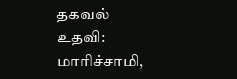தகவல் உதவி: மாரிச்சாமி,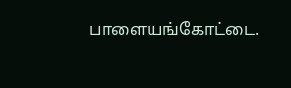பாளையங்கோட்டை.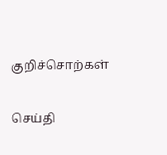குறிச்சொற்கள்

செய்தி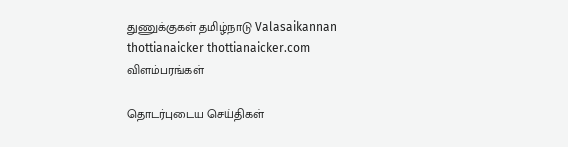துணுக்குகள் தமிழ்நாடு Valasaikannan thottianaicker thottianaicker.com
விளம்பரங்கள்

தொடர்புடைய செய்திகள்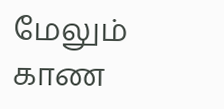மேலும் காண